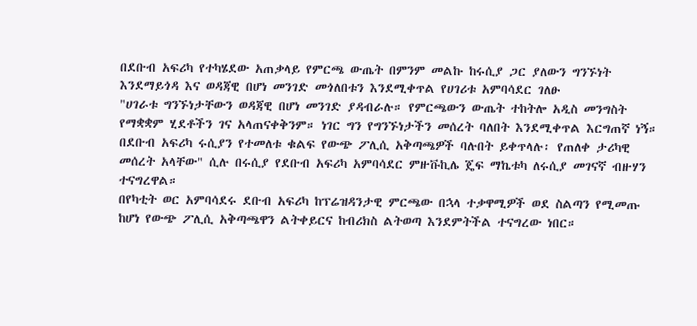በደቡብ አፍሪካ የተካሄደው አጠቃላይ የምርጫ ውጤት በምንም መልኩ ከሩሲያ ጋር ያለውን ግንኙነት እንደማይጎዳ እና ወዳጃዊ በሆነ መንገድ መጎለበቱን እንደሚቀጥል የሀገሪቱ አምባሳደር ገለፁ
"ሀገራቱ ግንኙነታቸውን ወዳጃዊ በሆነ መንገድ ያዳብራሉ። የምርጫውን ውጤት ተከትሎ አዲስ መንግስት የማቋቋም ሂደቶችን ገና አላጠናቀቅንም። ነገር ግን የግንኙነታችን መሰረት ባለበት እንደሚቀጥል እርግጠኛ ነኝ። በደቡብ አፍሪካ ሩሲያን የተመለቱ ቁልፍ የውጭ ፖሊሲ አቅጣጫዎች ባሉበት ይቀጥላሉ፡ የጠለቀ ታሪካዊ መሰረት አላቸው" ሲሉ በሩሲያ የደቡብ አፍሪካ አምባሳደር ምዙቩኪሌ ጄፍ ማኬቱካ ለሩሲያ መገናኛ ብዙሃን ተናግረዋል።
በየካቲት ወር አምባሳደሩ ደቡብ አፍሪካ ከፕሬዝዳንታዊ ምርጫው በኋላ ተቃዋሚዎች ወደ ስልጣን የሚመጡ ከሆነ የውጭ ፖሊሲ አቅጣጫዋን ልትቀይርና ከብሪክስ ልትወጣ እንደምትችል ተናግረው ነበር።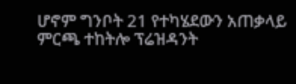ሆኖም ግንቦት 21 የተካሄደውን አጠቃላይ ምርጫ ተከትሎ ፕሬዝዳንት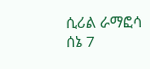ሲሪል ራማፎሳ ሰኔ 7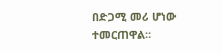በድጋሚ መሪ ሆነው ተመርጠዋል።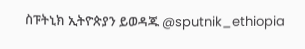ስፑትኒክ ኢትዮጵያን ይወዳጁ @sputnik_ethiopia